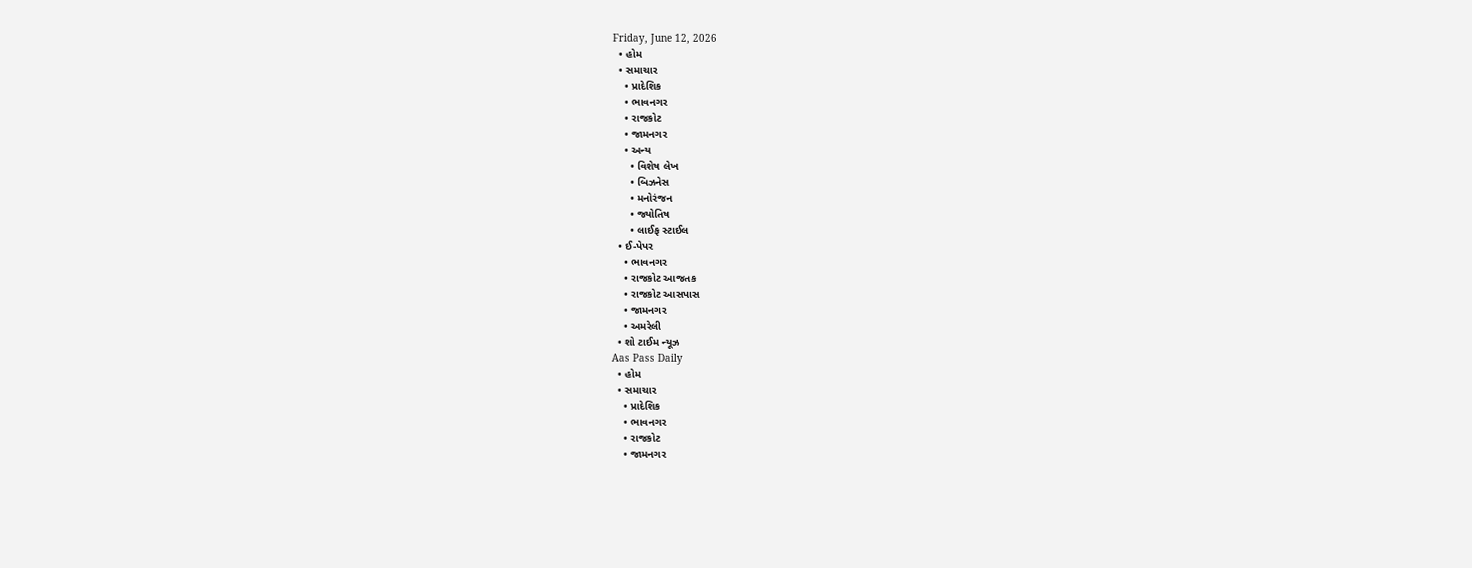Friday, June 12, 2026
  • હોમ
  • સમાચાર
    • પ્રાદેશિક
    • ભાવનગર
    • રાજકોટ
    • જામનગર
    • અન્ય
      • વિશેષ લેખ
      • બિઝનેસ
      • મનોરંજન
      • જ્યોતિષ
      • લાઈફ સ્ટાઈલ
  • ઈ-પેપર
    • ભાવનગર
    • રાજકોટ આજતક
    • રાજકોટ આસપાસ
    • જામનગર
    • અમરેલી
  • શો ટાઈમ ન્યૂઝ
Aas Pass Daily
  • હોમ
  • સમાચાર
    • પ્રાદેશિક
    • ભાવનગર
    • રાજકોટ
    • જામનગર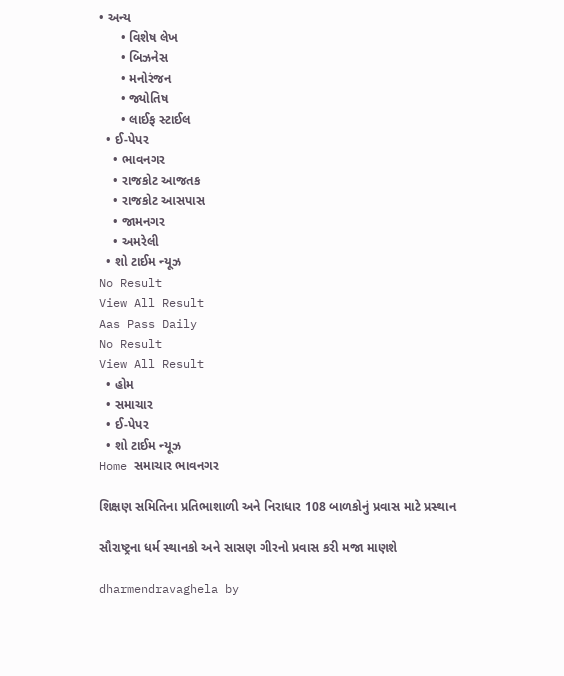• અન્ય
      • વિશેષ લેખ
      • બિઝનેસ
      • મનોરંજન
      • જ્યોતિષ
      • લાઈફ સ્ટાઈલ
  • ઈ-પેપર
    • ભાવનગર
    • રાજકોટ આજતક
    • રાજકોટ આસપાસ
    • જામનગર
    • અમરેલી
  • શો ટાઈમ ન્યૂઝ
No Result
View All Result
Aas Pass Daily
No Result
View All Result
  • હોમ
  • સમાચાર
  • ઈ-પેપર
  • શો ટાઈમ ન્યૂઝ
Home સમાચાર ભાવનગર

શિક્ષણ સમિતિના પ્રતિભાશાળી અને નિરાધાર 108 બાળકોનું પ્રવાસ માટે પ્રસ્થાન

સૌરાષ્ટ્રના ધર્મ સ્થાનકો અને સાસણ ગીરનો પ્રવાસ કરી મજા માણશે

dharmendravaghela by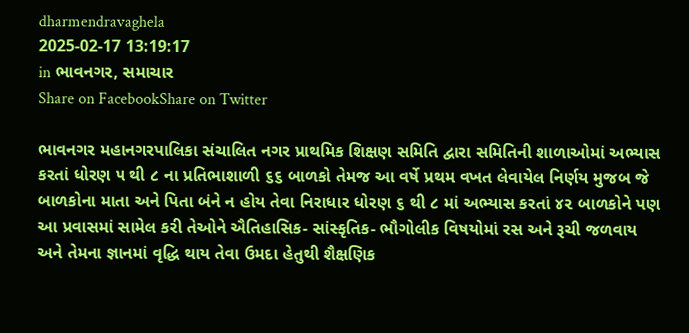dharmendravaghela
2025-02-17 13:19:17
in ભાવનગર, સમાચાર
Share on FacebookShare on Twitter

ભાવનગર મહાનગરપાલિકા સંચાલિત નગર પ્રાથમિક શિક્ષણ સમિતિ દ્વારા સમિતિની શાળાઓમાં અભ્યાસ કરતાં ધોરણ ૫ થી ૮ ના પ્રતિભાશાળી ૬૬ બાળકો તેમજ આ વર્ષે પ્રથમ વખત લેવાયેલ નિર્ણય મુજબ જે બાળકોના માતા અને પિતા બંને ન હોય તેવા નિરાધાર ધોરણ ૬ થી ૮ માં અભ્યાસ કરતાં ૪૨ બાળકોને પણ આ પ્રવાસમાં સામેલ કરી તેઓને ઐતિહાસિક- સાંસ્કૃતિક- ભૌગોલીક વિષયોમાં રસ અને રૂચી જળવાય અને તેમના જ્ઞાનમાં વૃદ્ધિ થાય તેવા ઉમદા હેતુથી શૈક્ષણિક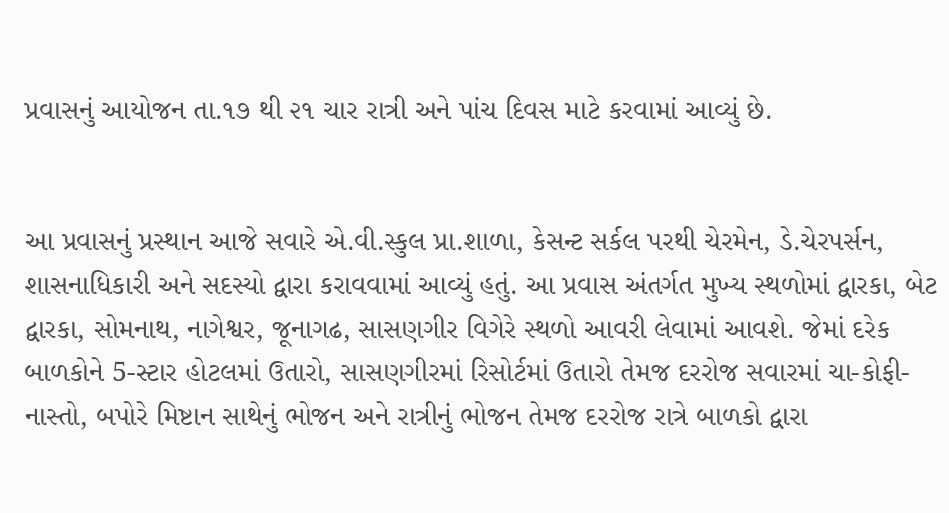પ્રવાસનું આયોજન તા.૧૭ થી ૨૧ ચાર રાત્રી અને પાંચ દિવસ માટે કરવામાં આવ્યું છે.


આ પ્રવાસનું પ્રસ્થાન આજે સવારે એ.વી.સ્કુલ પ્રા.શાળા, કેસન્ટ સર્કલ પરથી ચેરમેન, ડે.ચેરપર્સન, શાસનાધિકારી અને સદસ્યો દ્વારા કરાવવામાં આવ્યું હતું. આ પ્રવાસ અંતર્ગત મુખ્ય સ્થળોમાં દ્વારકા, બેટ દ્વારકા, સોમનાથ, નાગેશ્વર, જૂનાગઢ, સાસણગીર વિગેરે સ્થળો આવરી લેવામાં આવશે. જેમાં દરેક બાળકોને 5-સ્ટાર હોટલમાં ઉતારો, સાસણગીરમાં રિસોર્ટમાં ઉતારો તેમજ દરરોજ સવારમાં ચા-કોફી-નાસ્તો, બપોરે મિષ્ટાન સાથેનું ભોજન અને રાત્રીનું ભોજન તેમજ દરરોજ રાત્રે બાળકો દ્વારા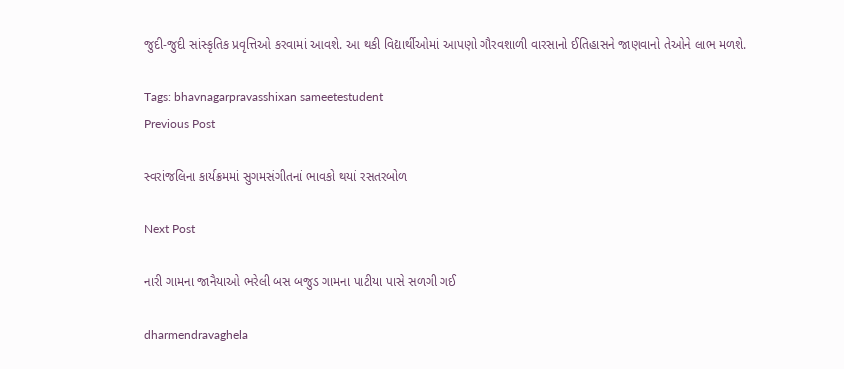જુદી-જુદી સાંસ્કૃતિક પ્રવૃત્તિઓ કરવામાં આવશે. આ થકી વિદ્યાર્થીઓમાં આપણો ગૌરવશાળી વારસાનો ઈતિહાસને જાણવાનો તેઓને લાભ મળશે.

Tags: bhavnagarpravasshixan sameetestudent
Previous Post

સ્વરાંજલિના કાર્યક્રમમાં સુગમસંગીતનાં ભાવકો થયાં રસતરબોળ

Next Post

નારી ગામના જાનૈયાઓ ભરેલી બસ બજુડ ગામના પાટીયા પાસે સળગી ગઈ

dharmendravaghela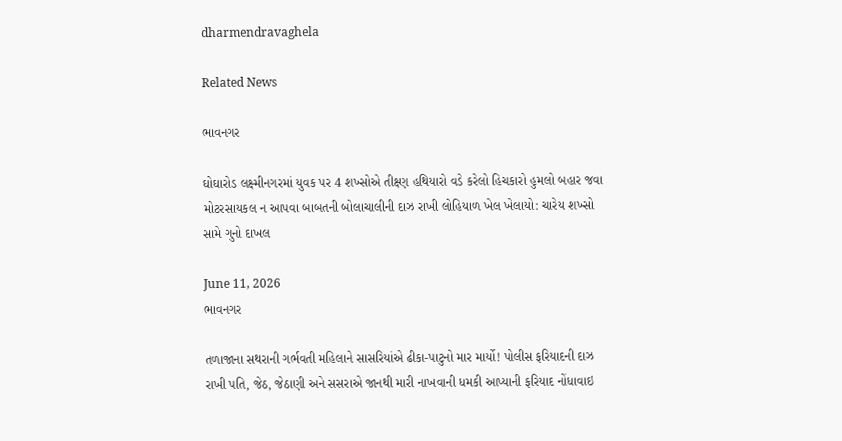dharmendravaghela

Related News

ભાવનગર

ઘોઘારોડ લક્ષ્મીનગરમાં યુવક પર 4 શખ્સોએ તીક્ષ્ણ હથિયારો વડે કરેલો હિચકારો હુમલો બહાર જવા મોટરસાયકલ ન આપવા બાબતની બોલાચાલીની દાઝ રાખી લોહિયાળ ખેલ ખેલાયો: ચારેય શખ્સો સામે ગુનો દાખલ

June 11, 2026
ભાવનગર

તળાજાના સથરાની ગર્ભવતી મહિલાને સાસરિયાંએ ઢીકા-પાટુનો માર માર્યો! પોલીસ ફરિયાદની દાઝ રાખી પતિ, જેઠ, જેઠાણી અને સસરાએ જાનથી મારી નાખવાની ધમકી આપ્યાની ફરિયાદ નોંધાવાઇ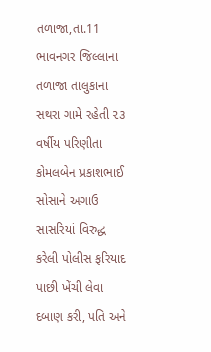તળાજા,તા.11 ભાવનગર જિલ્લાના તળાજા તાલુકાના સથરા ગામે રહેતી ૨૩ વર્ષીય પરિણીતા કોમલબેન પ્રકાશભાઈ સોસાને અગાઉ સાસરિયાં વિરુદ્ધ કરેલી પોલીસ ફરિયાદ પાછી ખેંચી લેવા દબાણ કરી, પતિ અને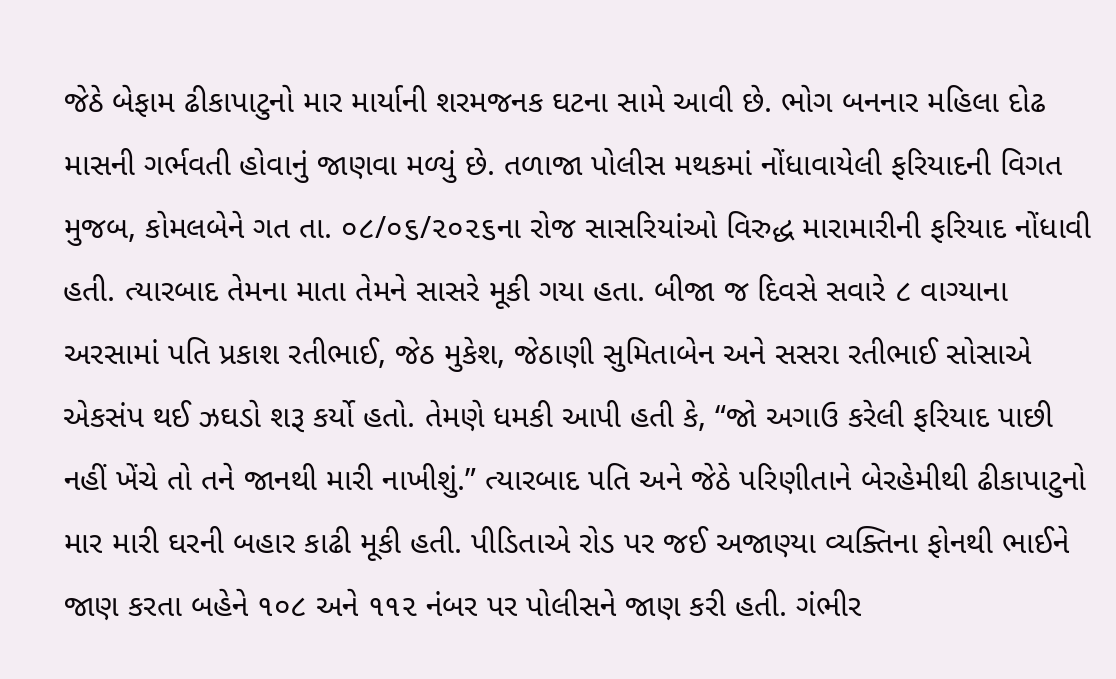જેઠે બેફામ ઢીકાપાટુનો માર માર્યાની શરમજનક ઘટના સામે આવી છે. ભોગ બનનાર મહિલા દોઢ માસની ગર્ભવતી હોવાનું જાણવા મળ્યું છે. તળાજા પોલીસ મથકમાં નોંધાવાયેલી ફરિયાદની વિગત મુજબ, કોમલબેને ગત તા. ૦૮/૦૬/૨૦૨૬ના રોજ સાસરિયાંઓ વિરુદ્ધ મારામારીની ફરિયાદ નોંધાવી હતી. ત્યારબાદ તેમના માતા તેમને સાસરે મૂકી ગયા હતા. બીજા જ દિવસે સવારે ૮ વાગ્યાના અરસામાં પતિ પ્રકાશ રતીભાઈ, જેઠ મુકેશ, જેઠાણી સુમિતાબેન અને સસરા રતીભાઈ સોસાએ એકસંપ થઈ ઝઘડો શરૂ કર્યો હતો. તેમણે ધમકી આપી હતી કે, “જો અગાઉ કરેલી ફરિયાદ પાછી નહીં ખેંચે તો તને જાનથી મારી નાખીશું.” ત્યારબાદ પતિ અને જેઠે પરિણીતાને બેરહેમીથી ઢીકાપાટુનો માર મારી ઘરની બહાર કાઢી મૂકી હતી. પીડિતાએ રોડ પર જઈ અજાણ્યા વ્યક્તિના ફોનથી ભાઈને જાણ કરતા બહેને ૧૦૮ અને ૧૧૨ નંબર પર પોલીસને જાણ કરી હતી. ગંભીર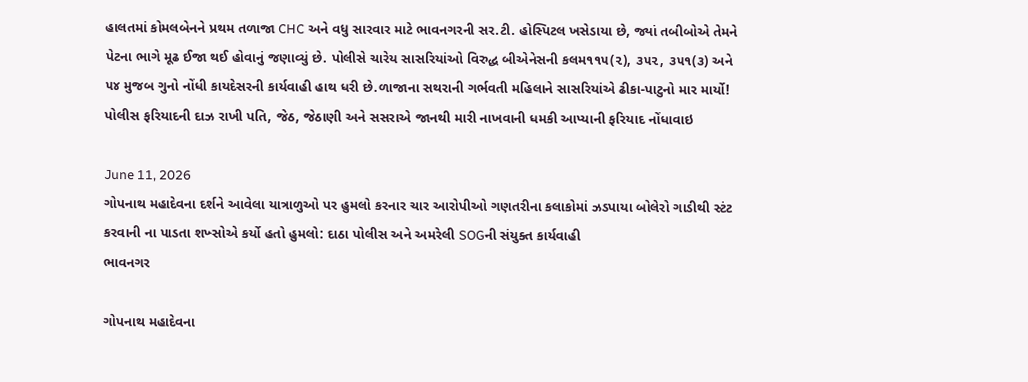હાલતમાં કોમલબેનને પ્રથમ તળાજા CHC અને વધુ સારવાર માટે ભાવનગરની સર.ટી. હોસ્પિટલ ખસેડાયા છે, જ્યાં તબીબોએ તેમને પેટના ભાગે મૂઢ ઈજા થઈ હોવાનું જણાવ્યું છે. પોલીસે ચારેય સાસરિયાંઓ વિરુદ્ધ બીએનેસની કલમ૧૧૫(૨), ૩૫૨, ૩૫૧(૩) અને ૫૪ મુજબ ગુનો નોંધી કાયદેસરની કાર્યવાહી હાથ ધરી છે.ળાજાના સથરાની ગર્ભવતી મહિલાને સાસરિયાંએ ઢીકા-પાટુનો માર માર્યો! પોલીસ ફરિયાદની દાઝ રાખી પતિ, જેઠ, જેઠાણી અને સસરાએ જાનથી મારી નાખવાની ધમકી આપ્યાની ફરિયાદ નોંધાવાઇ

June 11, 2026
ગોપનાથ મહાદેવના દર્શને આવેલા યાત્રાળુઓ પર હુમલો કરનાર ચાર આરોપીઓ ગણતરીના કલાકોમાં ઝડપાયા બોલેરો ગાડીથી સ્ટંટ કરવાની ના પાડતા શખ્સોએ કર્યો હતો હુમલો: દાઠા પોલીસ અને અમરેલી SOGની સંયુક્ત કાર્યવાહી
ભાવનગર

ગોપનાથ મહાદેવના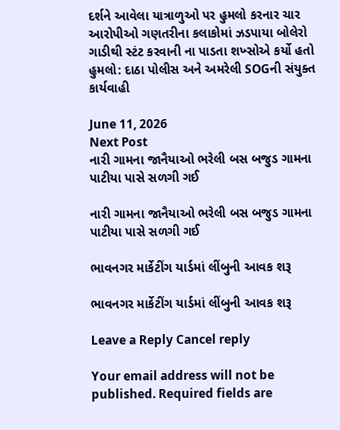દર્શને આવેલા યાત્રાળુઓ પર હુમલો કરનાર ચાર આરોપીઓ ગણતરીના કલાકોમાં ઝડપાયા બોલેરો ગાડીથી સ્ટંટ કરવાની ના પાડતા શખ્સોએ કર્યો હતો હુમલો: દાઠા પોલીસ અને અમરેલી SOGની સંયુક્ત કાર્યવાહી

June 11, 2026
Next Post
નારી ગામના જાનૈયાઓ ભરેલી બસ બજુડ ગામના પાટીયા પાસે સળગી ગઈ

નારી ગામના જાનૈયાઓ ભરેલી બસ બજુડ ગામના પાટીયા પાસે સળગી ગઈ

ભાવનગર માર્કેટીંગ યાર્ડમાં લીંબુની આવક શરૂ

ભાવનગર માર્કેટીંગ યાર્ડમાં લીંબુની આવક શરૂ

Leave a Reply Cancel reply

Your email address will not be published. Required fields are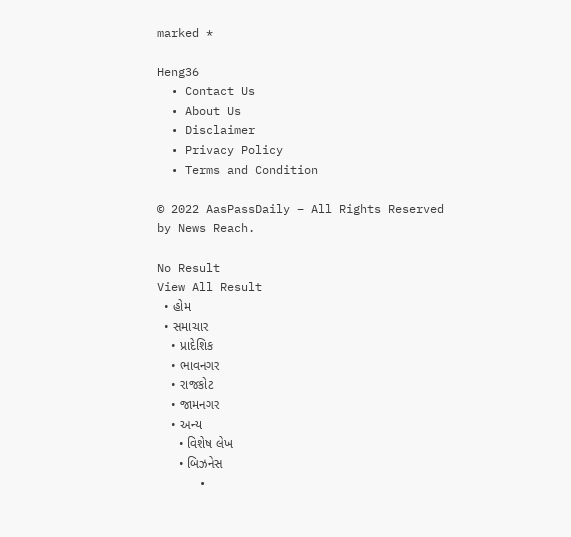marked *

Heng36
  • Contact Us
  • About Us
  • Disclaimer
  • Privacy Policy
  • Terms and Condition

© 2022 AasPassDaily – All Rights Reserved by News Reach.

No Result
View All Result
  • હોમ
  • સમાચાર
    • પ્રાદેશિક
    • ભાવનગર
    • રાજકોટ
    • જામનગર
    • અન્ય
      • વિશેષ લેખ
      • બિઝનેસ
      •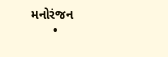મનોરંજન
      •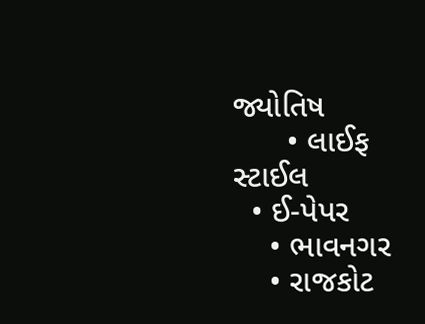જ્યોતિષ
      • લાઈફ સ્ટાઈલ
  • ઈ-પેપર
    • ભાવનગર
    • રાજકોટ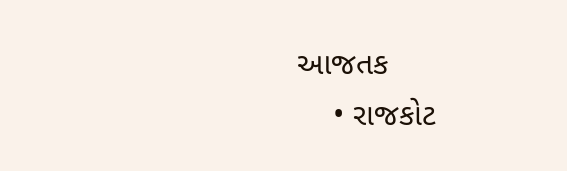આજતક
    • રાજકોટ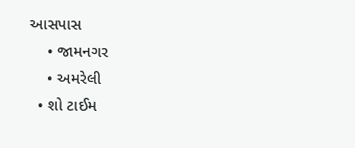આસપાસ
    • જામનગર
    • અમરેલી
  • શો ટાઈમ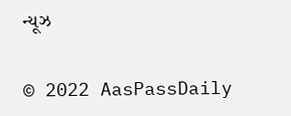ન્યૂઝ

© 2022 AasPassDaily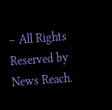– All Rights Reserved by News Reach.